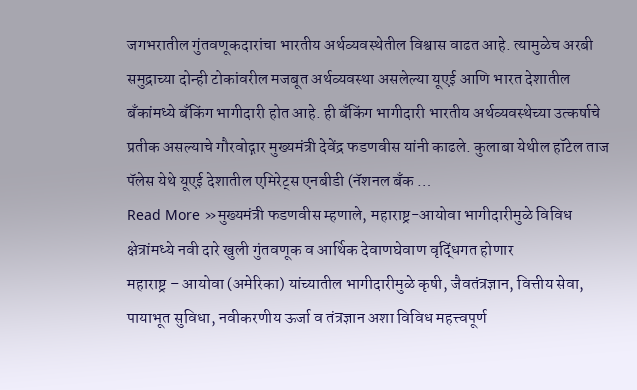जगभरातील गुंतवणूकदारांचा भारतीय अर्थव्यवस्थेतील विश्वास वाढत आहे. त्यामुळेच अरबी समुद्राच्या दोन्ही टोकांवरील मजबूत अर्थव्यवस्था असलेल्या यूएई आणि भारत देशातील बँकांमध्ये बँकिंग भागीदारी होत आहे. ही बँकिंग भागीदारी भारतीय अर्थव्यवस्थेच्या उत्कर्षाचे प्रतीक असल्याचे गौरवोद्गार मुख्यमंत्री देवेंद्र फडणवीस यांनी काढले. कुलाबा येथील हॉटेल ताज पॅलेस येथे यूएई देशातील एमिरेट्स एनबीडी (नॅशनल बँक …
Read More »मुख्यमंत्री फडणवीस म्हणाले, महाराष्ट्र-आयोवा भागीदारीमुळे विविध क्षेत्रांमध्ये नवी दारे खुली गुंतवणूक व आर्थिक देवाणघेवाण वृद्धिंगत होणार
महाराष्ट्र – आयोवा (अमेरिका) यांच्यातील भागीदारीमुळे कृषी, जैवतंत्रज्ञान, वित्तीय सेवा, पायाभूत सुविधा, नवीकरणीय ऊर्जा व तंत्रज्ञान अशा विविध महत्त्वपूर्ण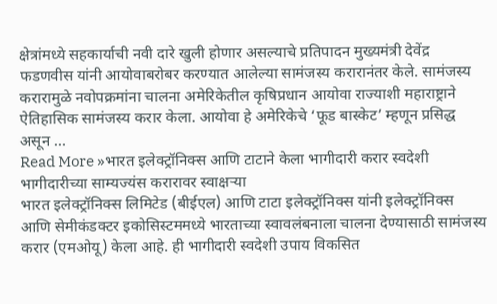क्षेत्रांमध्ये सहकार्याची नवी दारे खुली होणार असल्याचे प्रतिपादन मुख्यमंत्री देवेंद्र फडणवीस यांनी आयोवाबरोबर करण्यात आलेल्या सामंजस्य करारानंतर केले. सामंजस्य करारामुळे नवोपक्रमांना चालना अमेरिकेतील कृषिप्रधान आयोवा राज्याशी महाराष्ट्राने ऐतिहासिक सामंजस्य करार केला. आयोवा हे अमेरिकेचे ‘फूड बास्केट’ म्हणून प्रसिद्ध असून …
Read More »भारत इलेक्ट्रॉनिक्स आणि टाटाने केला भागीदारी करार स्वदेशी भागीदारीच्या साम्यज्यंस करारावर स्वाक्षऱ्या
भारत इलेक्ट्रॉनिक्स लिमिटेड (बीईएल) आणि टाटा इलेक्ट्रॉनिक्स यांनी इलेक्ट्रॉनिक्स आणि सेमीकंडक्टर इकोसिस्टममध्ये भारताच्या स्वावलंबनाला चालना देण्यासाठी सामंजस्य करार (एमओयू) केला आहे. ही भागीदारी स्वदेशी उपाय विकसित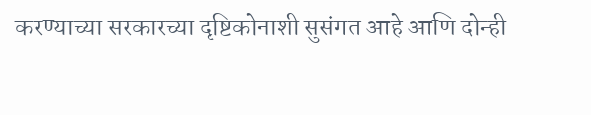करण्याच्या सरकारच्या दृष्टिकोनाशी सुसंगत आहे आणि दोन्ही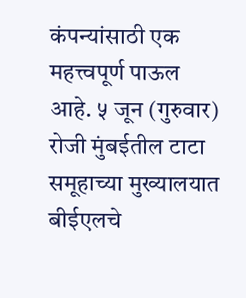कंपन्यांसाठी एक महत्त्वपूर्ण पाऊल आहे. ५ जून (गुरुवार) रोजी मुंबईतील टाटा समूहाच्या मुख्यालयात बीईएलचे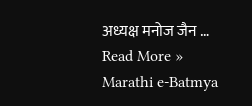अध्यक्ष मनोज जैन …
Read More »
Marathi e-Batmya